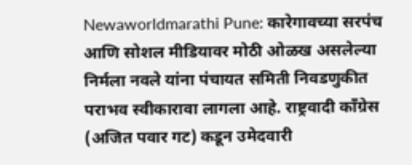Newaworldmarathi Pune: कारेगावच्या सरपंच आणि सोशल मीडियावर मोठी ओळख असलेल्या निर्मला नवले यांना पंचायत समिती निवडणुकीत पराभव स्वीकारावा लागला आहे. राष्ट्रवादी काँग्रेस (अजित पवार गट) कडून उमेदवारी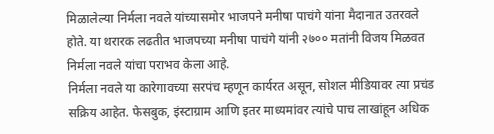मिळालेल्या निर्मला नवले यांच्यासमोर भाजपने मनीषा पाचंगे यांना मैदानात उतरवले होते. या थरारक लढतीत भाजपच्या मनीषा पाचंगे यांनी २७०० मतांनी विजय मिळवत निर्मला नवले यांचा पराभव केला आहे.
निर्मला नवले या कारेगावच्या सरपंच म्हणून कार्यरत असून, सोशल मीडियावर त्या प्रचंड सक्रिय आहेत. फेसबुक, इंस्टाग्राम आणि इतर माध्यमांवर त्यांचे पाच लाखांहून अधिक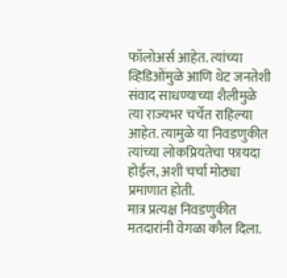फॉलोअर्स आहेत. त्यांच्या व्हिडिओंमुळे आणि थेट जनतेशी संवाद साधण्याच्या शैलीमुळे त्या राज्यभर चर्चेत राहिल्या आहेत. त्यामुळे या निवडणुकीत त्यांच्या लोकप्रियतेचा फायदा होईल, अशी चर्चा मोठ्या प्रमाणात होती.
मात्र प्रत्यक्ष निवडणुकीत मतदारांनी वेगळा कौल दिला.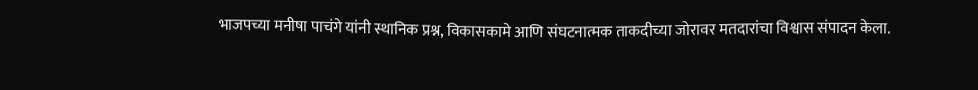भाजपच्या मनीषा पाचंगे यांनी स्थानिक प्रश्न, विकासकामे आणि संघटनात्मक ताकदीच्या जोरावर मतदारांचा विश्वास संपादन केला.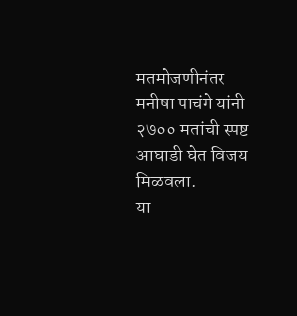मतमोजणीनंतर मनीषा पाचंगे यांनी २७०० मतांची स्पष्ट आघाडी घेत विजय मिळवला.
या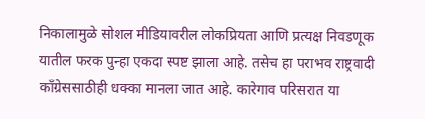निकालामुळे सोशल मीडियावरील लोकप्रियता आणि प्रत्यक्ष निवडणूक यातील फरक पुन्हा एकदा स्पष्ट झाला आहे. तसेच हा पराभव राष्ट्रवादी काँग्रेससाठीही धक्का मानला जात आहे. कारेगाव परिसरात या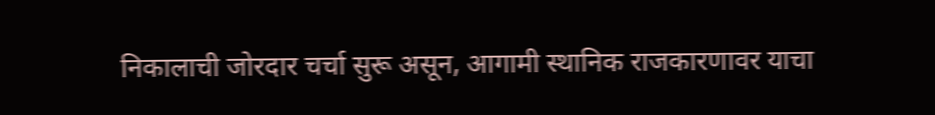निकालाची जोरदार चर्चा सुरू असून, आगामी स्थानिक राजकारणावर याचा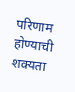परिणाम होण्याची शक्यता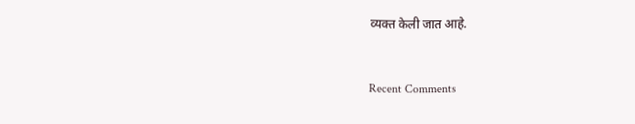व्यक्त केली जात आहे.



Recent Comments